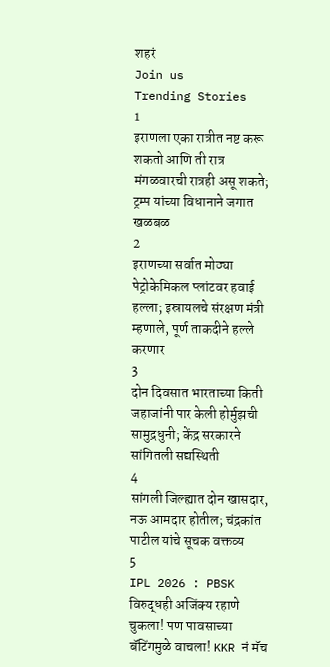शहरं
Join us
Trending Stories
1
इराणला एका रात्रीत नष्ट करू शकतो आणि ती रात्र मंगळवारची रात्रही असू शकते; ट्रम्प यांच्या विधानाने जगात खळबळ
2
इराणच्या सर्वात मोठ्या पेट्रोकेमिकल प्लांटवर हवाई हल्ला; इस्रायलचे संरक्षण मंत्री म्हणाले, पूर्ण ताकदीने हल्ले करणार
3
दोन दिवसात भारताच्या किती जहाजांनी पार केली होर्मुझची सामुद्रधुनी; केंद्र सरकारने सांगितली सद्यस्थिती
4
सांगली जिल्ह्यात दोन खासदार, नऊ आमदार होतील; चंद्रकांत पाटील यांचे सूचक वक्तव्य
5
IPL 2026 : PBSK विरुद्धही अजिंक्य रहाणे चुकला! पण पावसाच्या बॅटिंगमुळे वाचला! KKR नं मॅच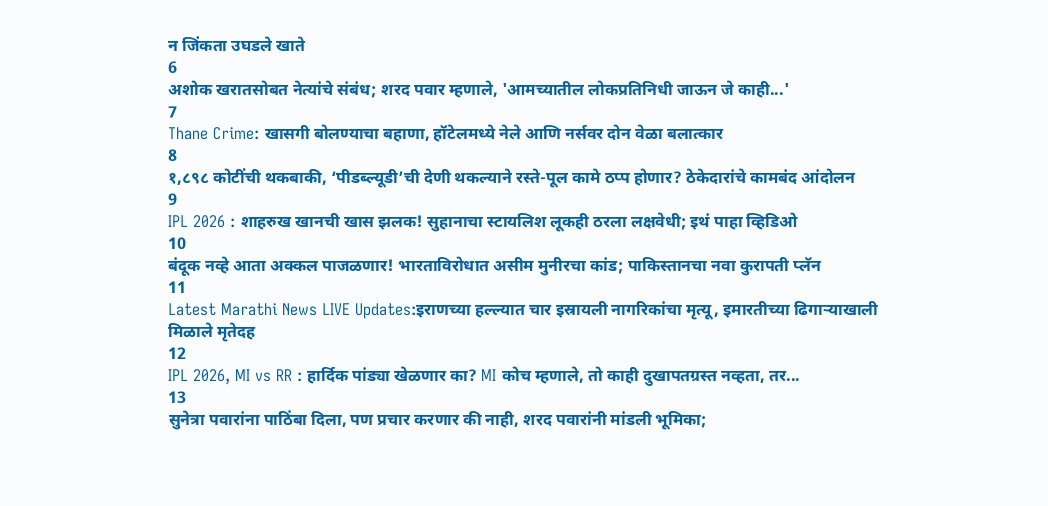न जिंकता उघडले खाते
6
अशोक खरातसोबत नेत्यांचे संबंध; शरद पवार म्हणाले, 'आमच्यातील लोकप्रतिनिधी जाऊन जे काही...'
7
Thane Crime: खासगी बोलण्याचा बहाणा, हॉटेलमध्ये नेले आणि नर्सवर दोन वेळा बलात्कार
8
१,८९८ कोटींची थकबाकी, ‘पीडब्ल्यूडी’ची देणी थकल्याने रस्ते-पूल कामे ठप्प होणार? ठेकेदारांचे कामबंद आंदोलन
9
IPL 2026 : शाहरुख खानची खास झलक! सुहानाचा स्टायलिश लूकही ठरला लक्षवेधी; इथं पाहा व्हिडिओ
10
बंदूक नव्हे आता अक्कल पाजळणार! भारताविरोधात असीम मुनीरचा कांड; पाकिस्तानचा नवा कुरापती प्लॅन
11
Latest Marathi News LIVE Updates:इराणच्या हल्ल्यात चार इस्रायली नागरिकांचा मृत्यू, इमारतीच्या ढिगाऱ्याखाली मिळाले मृतेदह
12
IPL 2026, MI vs RR : हार्दिक पांड्या खेळणार का? MI कोच म्हणाले, तो काही दुखापतग्रस्त नव्हता, तर...
13
सुनेत्रा पवारांना पाठिंबा दिला, पण प्रचार करणार की नाही, शरद पवारांनी मांडली भूमिका;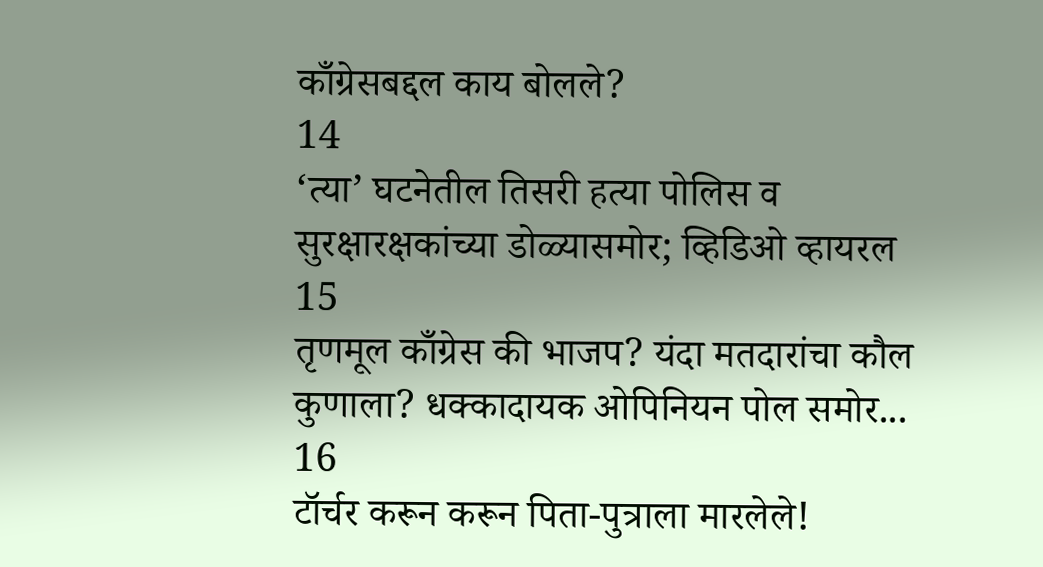काँग्रेसबद्दल काय बोलले?
14
‘त्या’ घटनेतील तिसरी हत्या पोलिस व सुरक्षारक्षकांच्या डोळ्यासमोर; व्हिडिओ व्हायरल
15
तृणमूल काँग्रेस की भाजप? यंदा मतदारांचा कौल कुणाला? धक्कादायक ओपिनियन पोल समोर...
16
टॉर्चर करून करून पिता-पुत्राला मारलेले!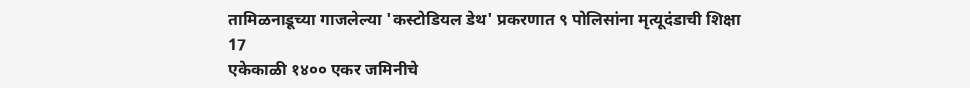तामिळनाडूच्या गाजलेल्या 'कस्टोडियल डेथ' प्रकरणात ९ पोलिसांना मृत्यूदंडाची शिक्षा
17
एकेकाळी १४०० एकर जमिनीचे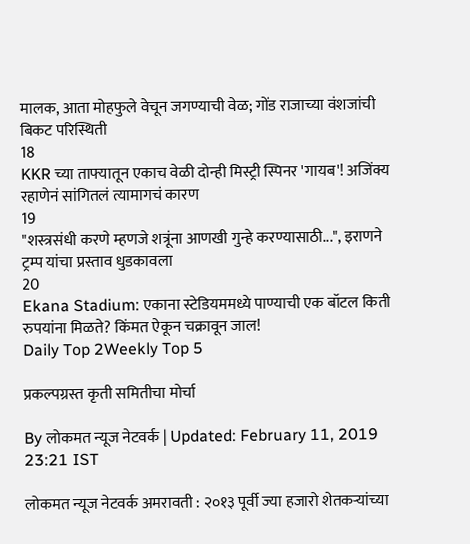मालक, आता मोहफुले वेचून जगण्याची वेळ; गोंड राजाच्या वंशजांची बिकट परिस्थिती
18
KKR च्या ताफ्यातून एकाच वेळी दोन्ही मिस्ट्री स्पिनर 'गायब'! अजिंक्य रहाणेनं सांगितलं त्यामागचं कारण
19
"शस्त्रसंधी करणे म्हणजे शत्रूंना आणखी गुन्हे करण्यासाठी...", इराणने ट्रम्प यांचा प्रस्ताव धुडकावला
20
Ekana Stadium: एकाना स्टेडियममध्ये पाण्याची एक बॉटल किती रुपयांना मिळते? किंमत ऐकून चक्रावून जाल!
Daily Top 2Weekly Top 5

प्रकल्पग्रस्त कृती समितीचा मोर्चा

By लोकमत न्यूज नेटवर्क | Updated: February 11, 2019 23:21 IST

लोकमत न्यूज नेटवर्क अमरावती : २०१३ पूर्वी ज्या हजारो शेतकऱ्यांच्या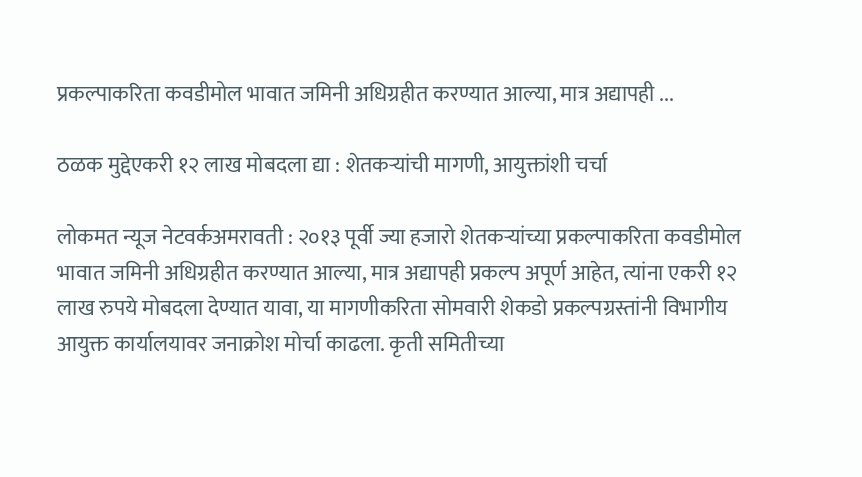प्रकल्पाकरिता कवडीमोल भावात जमिनी अधिग्रहीत करण्यात आल्या, मात्र अद्यापही ...

ठळक मुद्देएकरी १२ लाख मोबदला द्या : शेतकऱ्यांची मागणी, आयुक्तांशी चर्चा

लोकमत न्यूज नेटवर्कअमरावती : २०१३ पूर्वी ज्या हजारो शेतकऱ्यांच्या प्रकल्पाकरिता कवडीमोल भावात जमिनी अधिग्रहीत करण्यात आल्या, मात्र अद्यापही प्रकल्प अपूर्ण आहेत, त्यांना एकरी १२ लाख रुपये मोबदला देण्यात यावा, या मागणीकरिता सोमवारी शेकडो प्रकल्पग्रस्तांनी विभागीय आयुक्त कार्यालयावर जनाक्रोश मोर्चा काढला. कृती समितीच्या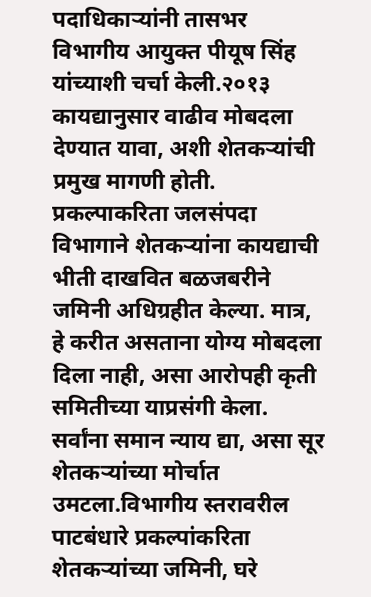पदाधिकाऱ्यांनी तासभर विभागीय आयुक्त पीयूष सिंह यांच्याशी चर्चा केली.२०१३ कायद्यानुसार वाढीव मोबदला देण्यात यावा, अशी शेतकऱ्यांची प्रमुख मागणी होती. प्रकल्पाकरिता जलसंपदा विभागाने शेतकऱ्यांना कायद्याची भीती दाखवित बळजबरीने जमिनी अधिग्रहीत केल्या. मात्र, हे करीत असताना योग्य मोबदला दिला नाही, असा आरोपही कृती समितीच्या याप्रसंगी केला. सर्वांना समान न्याय द्या, असा सूर शेतकऱ्यांच्या मोर्चात उमटला.विभागीय स्तरावरील पाटबंधारे प्रकल्पांकरिता शेतकऱ्यांच्या जमिनी, घरे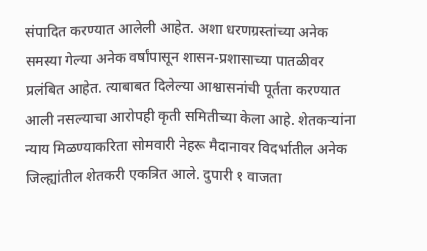संपादित करण्यात आलेली आहेत. अशा धरणग्रस्तांच्या अनेक समस्या गेल्या अनेक वर्षांपासून शासन-प्रशासाच्या पातळीवर प्रलंबित आहेत. त्याबाबत दिलेल्या आश्वासनांची पूर्तता करण्यात आली नसल्याचा आरोपही कृती समितीच्या केला आहे. शेतकऱ्यांना न्याय मिळण्याकरिता सोमवारी नेहरू मैदानावर विदर्भातील अनेक जिल्ह्यांतील शेतकरी एकत्रित आले. दुपारी १ वाजता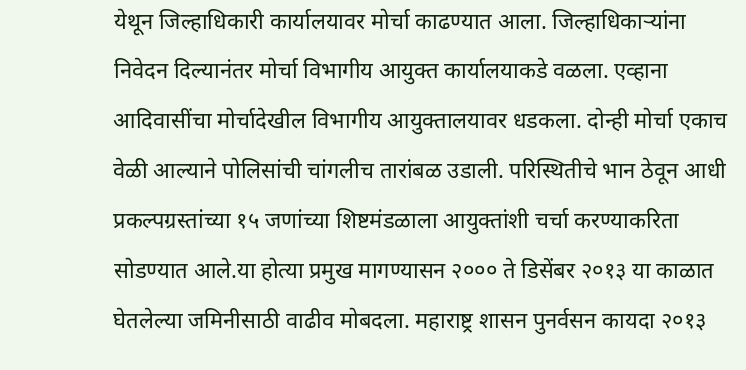येथून जिल्हाधिकारी कार्यालयावर मोर्चा काढण्यात आला. जिल्हाधिकाऱ्यांना निवेदन दिल्यानंतर मोर्चा विभागीय आयुक्त कार्यालयाकडे वळला. एव्हाना आदिवासींचा मोर्चादेखील विभागीय आयुक्तालयावर धडकला. दोन्ही मोर्चा एकाच वेळी आल्याने पोलिसांची चांगलीच तारांबळ उडाली. परिस्थितीचे भान ठेवून आधी प्रकल्पग्रस्तांच्या १५ जणांच्या शिष्टमंडळाला आयुक्तांशी चर्चा करण्याकरिता सोडण्यात आले.या होत्या प्रमुख मागण्यासन २००० ते डिसेंबर २०१३ या काळात घेतलेल्या जमिनीसाठी वाढीव मोबदला. महाराष्ट्र शासन पुनर्वसन कायदा २०१३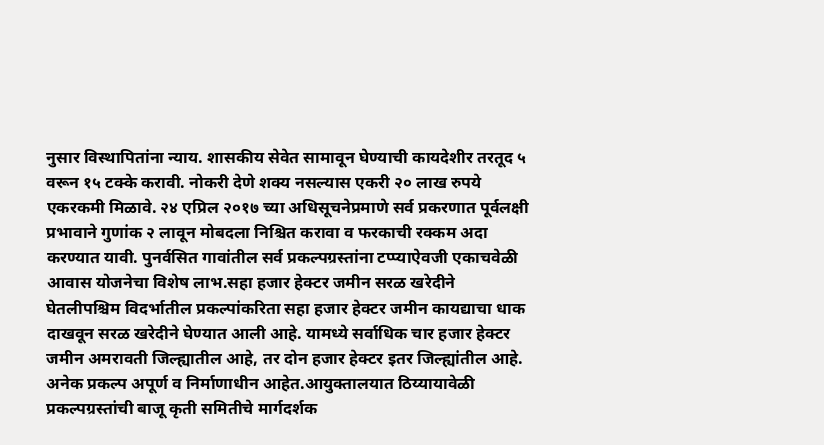नुसार विस्थापितांना न्याय. शासकीय सेवेत सामावून घेण्याची कायदेशीर तरतूद ५ वरून १५ टक्के करावी. नोकरी देणे शक्य नसल्यास एकरी २० लाख रुपये एकरकमी मिळावे. २४ एप्रिल २०१७ च्या अधिसूचनेप्रमाणे सर्व प्रकरणात पूर्वलक्षी प्रभावाने गुणांक २ लावून मोबदला निश्चित करावा व फरकाची रक्कम अदा करण्यात यावी. पुनर्वसित गावांतील सर्व प्रकल्पग्रस्तांना टप्प्याऐवजी एकाचवेळी आवास योजनेचा विशेष लाभ.सहा हजार हेक्टर जमीन सरळ खरेदीने घेतलीपश्चिम विदर्भातील प्रकल्पांकरिता सहा हजार हेक्टर जमीन कायद्याचा धाक दाखवून सरळ खरेदीने घेण्यात आली आहे. यामध्ये सर्वाधिक चार हजार हेक्टर जमीन अमरावती जिल्ह्यातील आहे, तर दोन हजार हेक्टर इतर जिल्ह्यांतील आहे. अनेक प्रकल्प अपूर्ण व निर्माणाधीन आहेत.आयुक्तालयात ठिय्यायावेळी प्रकल्पग्रस्तांची बाजू कृती समितीचे मार्गदर्शक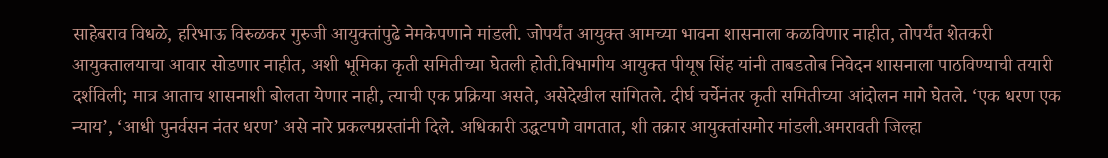साहेबराव विधळे, हरिभाऊ विरुळकर गुरुजी आयुक्तांपुढे नेमकेपणाने मांडली. जोपर्यंत आयुक्त आमच्या भावना शासनाला कळविणार नाहीत, तोपर्यंत शेतकरी आयुक्तालयाचा आवार सोडणार नाहीत, अशी भूमिका कृती समितीच्या घेतली होती.विभागीय आयुक्त पीयूष सिंह यांनी ताबडतोब निवेदन शासनाला पाठविण्याची तयारी दर्शविली; मात्र आताच शासनाशी बोलता येणार नाही, त्याची एक प्रक्रिया असते, असेदेखील सांगितले. दीर्घ चर्चेनंतर कृती समितीच्या आंदोलन मागे घेतले. ‘एक धरण एक न्याय’, ‘आधी पुनर्वसन नंतर धरण’ असे नारे प्रकल्पग्रस्तांनी दिले. अधिकारी उद्धटपणे वागतात, शी तक्रार आयुक्तांसमोर मांडली.अमरावती जिल्हा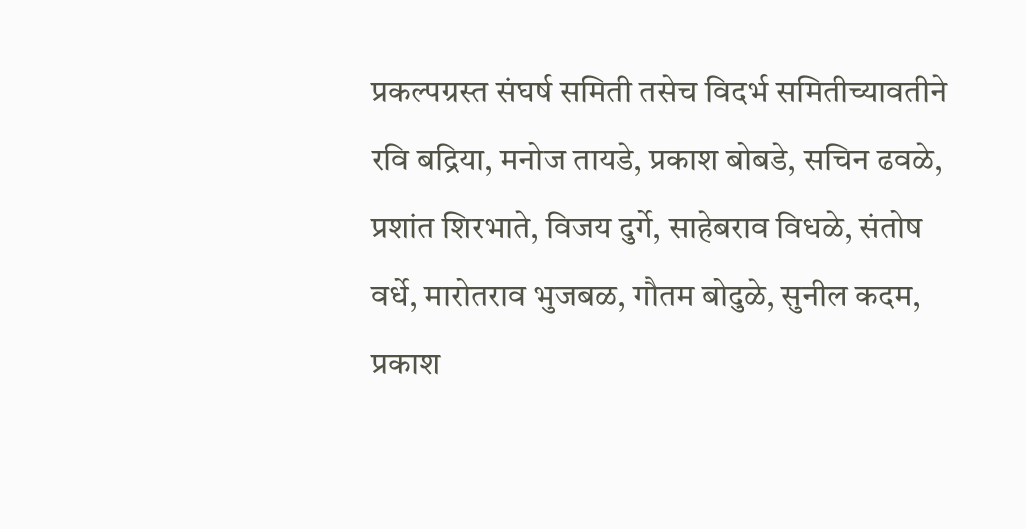प्रकल्पग्रस्त संघर्ष समिती तसेच विदर्भ समितीच्यावतीने रवि बद्रिया, मनोज तायडे, प्रकाश बोबडे, सचिन ढवळे, प्रशांत शिरभाते, विजय दुर्गे, साहेबराव विधळे, संतोष वर्धे, मारोतराव भुजबळ, गौतम बोदुळे, सुनील कदम, प्रकाश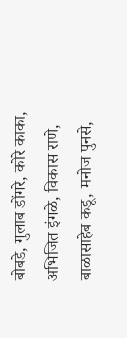बोबडे, गुलाब डोंगरे, कोरे काका, अभिजित इंगळे, विकास राणे, बाळासाहेब कडू, मनोज पुनसे,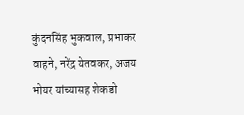कुंदनसिंह भुकवाल, प्रभाकर वाहने, नरेंद्र येतवकर, अजय भोयर यांच्यासह शेकडो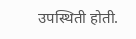उपस्थिती होती.